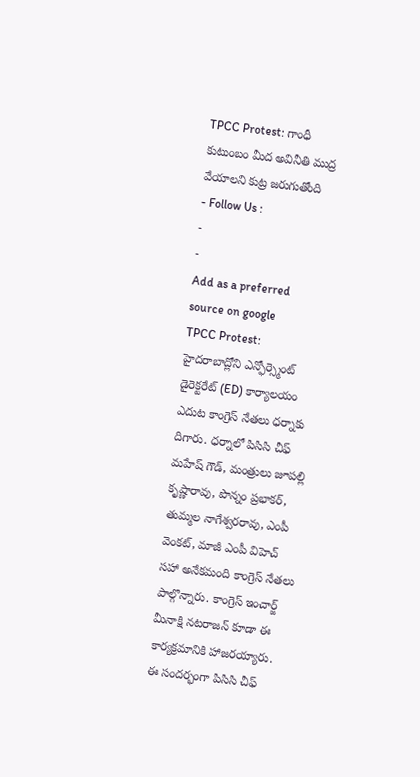TPCC Protest: గాంధీ కుటుంబం మీద అవినీతి ముద్ర వేయాలని కుట్ర జరుగుతోంది
- Follow Us :
-
-
Add as a preferred
source on google
TPCC Protest: హైదరాబాద్లోని ఎన్ఫోర్స్మెంట్ డైరెక్టరేట్ (ED) కార్యాలయం ఎదుట కాంగ్రెస్ నేతలు ధర్నాకు దిగారు. ధర్నాలో పిసిసి చీఫ్ మహేష్ గౌడ్, మంత్రులు జూపల్లి కృష్ణారావు, పొన్నం ప్రభాకర్, తుమ్మల నాగేశ్వరరావు, ఎంపీ వెంకట్, మాజీ ఎంపీ విహెచ్ సహా అనేకమంది కాంగ్రెస్ నేతలు పాల్గొన్నారు. కాంగ్రెస్ ఇంచార్జ్ మీనాక్షి నటరాజన్ కూడా ఈ కార్యక్రమానికి హాజరయ్యారు. ఈ సందర్భంగా పిసిసి చీఫ్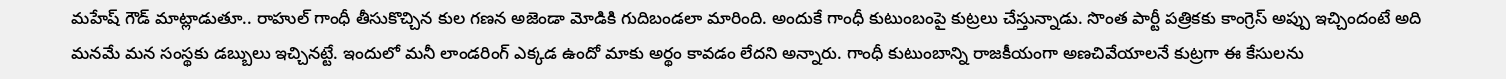మహేష్ గౌడ్ మాట్లాడుతూ.. రాహుల్ గాంధీ తీసుకొచ్చిన కుల గణన అజెండా మోడికి గుదిబండలా మారింది. అందుకే గాంధీ కుటుంబంపై కుట్రలు చేస్తున్నాడు. సొంత పార్టీ పత్రికకు కాంగ్రెస్ అప్పు ఇచ్చిందంటే అది మనమే మన సంస్థకు డబ్బులు ఇచ్చినట్టే. ఇందులో మనీ లాండరింగ్ ఎక్కడ ఉందో మాకు అర్థం కావడం లేదని అన్నారు. గాంధీ కుటుంబాన్ని రాజకీయంగా అణచివేయాలనే కుట్రగా ఈ కేసులను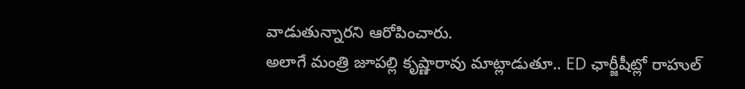వాడుతున్నారని ఆరోపించారు.
అలాగే మంత్రి జూపల్లి కృష్ణారావు మాట్లాడుతూ.. ED ఛార్జీషీట్లో రాహుల్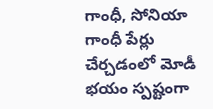గాంధీ, సోనియా గాంధీ పేర్లు చేర్చడంలో మోడీ భయం స్పష్టంగా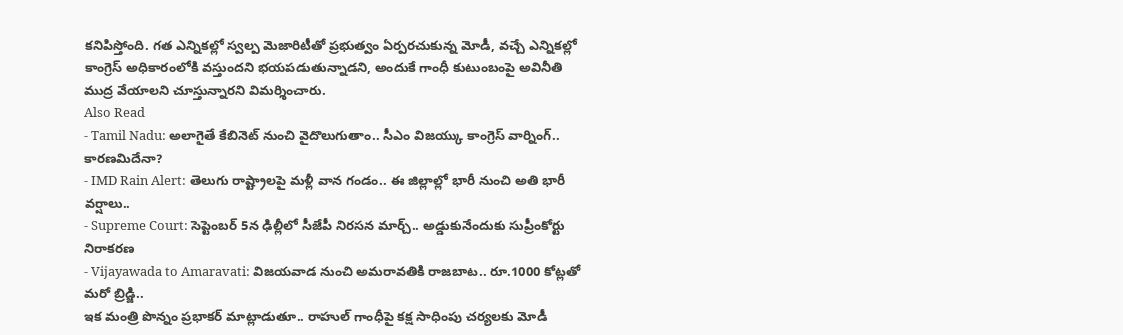కనిపిస్తోంది. గత ఎన్నికల్లో స్వల్ప మెజారిటీతో ప్రభుత్వం ఏర్పరచుకున్న మోడీ, వచ్చే ఎన్నికల్లో కాంగ్రెస్ అధికారంలోకి వస్తుందని భయపడుతున్నాడని, అందుకే గాంధీ కుటుంబంపై అవినీతి ముద్ర వేయాలని చూస్తున్నారని విమర్శించారు.
Also Read
- Tamil Nadu: అలాగైతే కేబినెట్ నుంచి వైదొలుగుతాం.. సీఎం విజయ్కు కాంగ్రెస్ వార్నింగ్.. కారణమిదేనా?
- IMD Rain Alert: తెలుగు రాష్ట్రాలపై మళ్లీ వాన గండం.. ఈ జిల్లాల్లో భారీ నుంచి అతి భారీ వర్షాలు..
- Supreme Court: సెప్టెంబర్ 5న ఢిల్లీలో సీజేపీ నిరసన మార్చ్.. అడ్డుకునేందుకు సుప్రీంకోర్టు నిరాకరణ
- Vijayawada to Amaravati: విజయవాడ నుంచి అమరావతికి రాజబాట.. రూ.1000 కోట్లతో మరో బ్రిడ్జి..
ఇక మంత్రి పొన్నం ప్రభాకర్ మాట్లాడుతూ.. రాహుల్ గాంధీపై కక్ష సాధింపు చర్యలకు మోడీ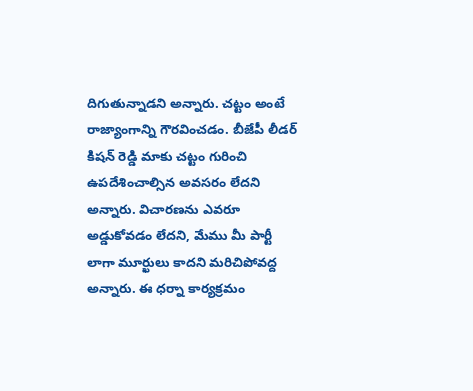దిగుతున్నాడని అన్నారు. చట్టం అంటే రాజ్యాంగాన్ని గౌరవించడం. బీజేపీ లీడర్ కిషన్ రెడ్డి మాకు చట్టం గురించి ఉపదేశించాల్సిన అవసరం లేదని అన్నారు. విచారణను ఎవరూ అడ్డుకోవడం లేదని, మేము మీ పార్టీ లాగా మూర్ఖులు కాదని మరిచిపోవద్ద అన్నారు. ఈ ధర్నా కార్యక్రమం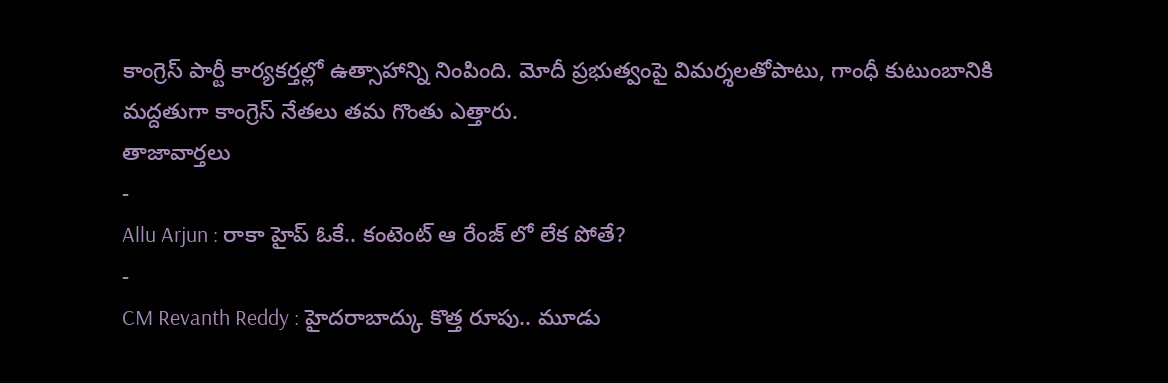కాంగ్రెస్ పార్టీ కార్యకర్తల్లో ఉత్సాహాన్ని నింపింది. మోదీ ప్రభుత్వంపై విమర్శలతోపాటు, గాంధీ కుటుంబానికి మద్దతుగా కాంగ్రెస్ నేతలు తమ గొంతు ఎత్తారు.
తాజావార్తలు
-
Allu Arjun : రాకా హైప్ ఓకే.. కంటెంట్ ఆ రేంజ్ లో లేక పోతే?
-
CM Revanth Reddy : హైదరాబాద్కు కొత్త రూపు.. మూడు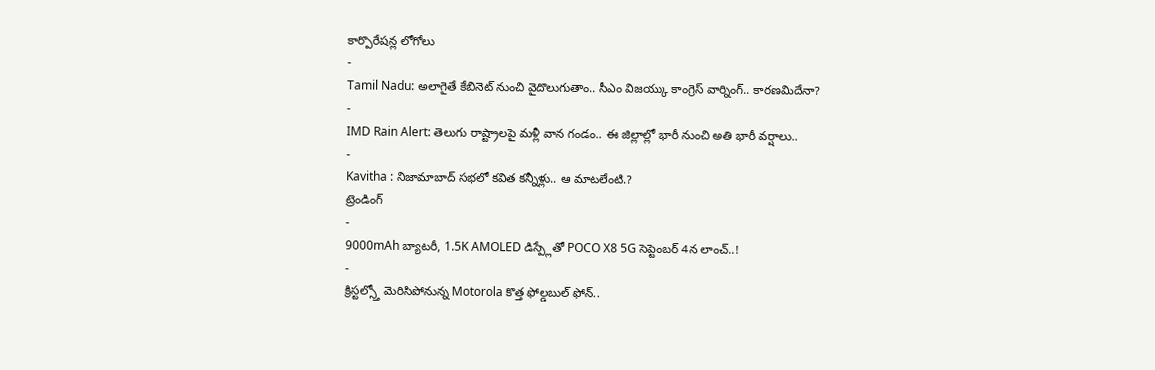కార్పొరేషన్ల లోగోలు
-
Tamil Nadu: అలాగైతే కేబినెట్ నుంచి వైదొలుగుతాం.. సీఎం విజయ్కు కాంగ్రెస్ వార్నింగ్.. కారణమిదేనా?
-
IMD Rain Alert: తెలుగు రాష్ట్రాలపై మళ్లీ వాన గండం.. ఈ జిల్లాల్లో భారీ నుంచి అతి భారీ వర్షాలు..
-
Kavitha : నిజామాబాద్ సభలో కవిత కన్నీళ్లు.. ఆ మాటలేంటి.?
ట్రెండింగ్
-
9000mAh బ్యాటరీ, 1.5K AMOLED డిస్ప్లేతో POCO X8 5G సెప్టెంబర్ 4న లాంచ్..!
-
క్రిస్టల్స్తో మెరిసిపోనున్న Motorola కొత్త ఫోల్డబుల్ ఫోన్..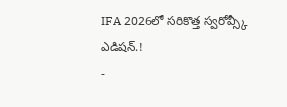IFA 2026లో సరికొత్త స్వరోవ్స్కీ ఎడిషన్.!
-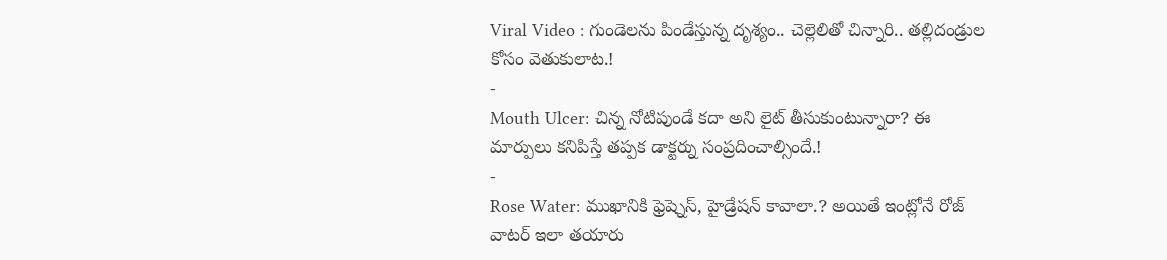Viral Video : గుండెలను పిండేస్తున్న దృశ్యం.. చెల్లెలితో చిన్నారి.. తల్లిదండ్రుల కోసం వెతుకులాట.!
-
Mouth Ulcer: చిన్న నోటిపుండే కదా అని లైట్ తీసుకుంటున్నారా? ఈ మార్పులు కనిపిస్తే తప్పక డాక్టర్ను సంప్రదించాల్సిందే.!
-
Rose Water: ముఖానికి ఫ్రెష్నెస్, హైడ్రేషన్ కావాలా.? అయితే ఇంట్లోనే రోజ్ వాటర్ ఇలా తయారు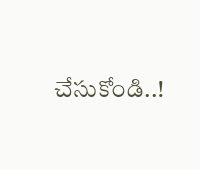చేసుకోండి..!